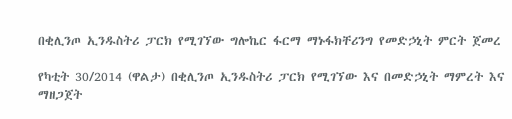በቂሊንጦ ኢንዱስትሪ ፓርክ የሚገኘው ግሎኬር ፋርማ ማኑፋክቸሪንግ የመድኃኒት ምርት ጀመረ

የካቲት 30/2014 (ዋልታ) በቂሊንጦ ኢንዱስትሪ ፓርክ የሚገኘው እና በመድኃኒት ማምረት እና ማዘጋጀት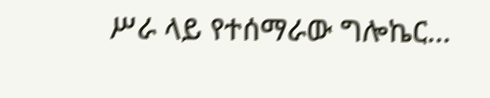ሥራ ላይ የተሰማራው ግሎኬር…